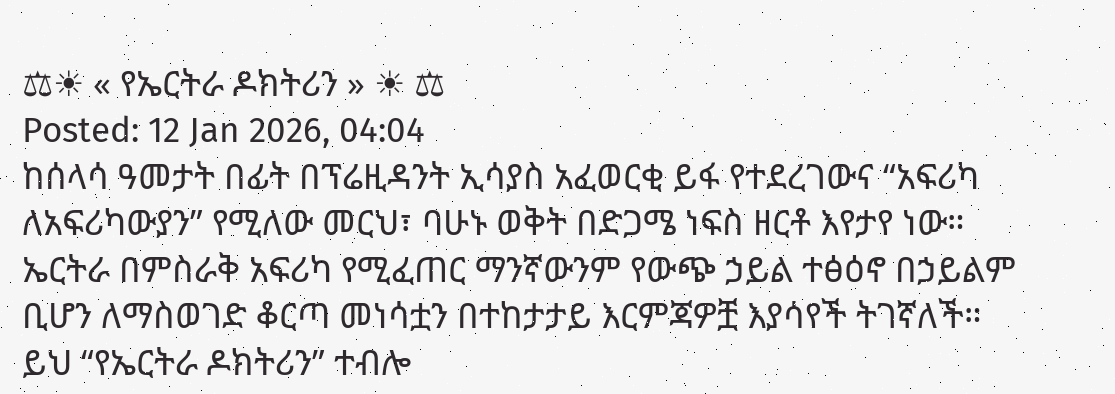⚖☀ « የኤርትራ ዶክትሪን » ☀ ⚖
Posted: 12 Jan 2026, 04:04
ከሰላሳ ዓመታት በፊት በፕሬዚዳንት ኢሳያስ አፈወርቂ ይፋ የተደረገውና “አፍሪካ ለአፍሪካውያን” የሚለው መርህ፣ ባሁኑ ወቅት በድጋሜ ነፍስ ዘርቶ እየታየ ነው። ኤርትራ በምስራቅ አፍሪካ የሚፈጠር ማንኛውንም የውጭ ኃይል ተፅዕኖ በኃይልም ቢሆን ለማስወገድ ቆርጣ መነሳቷን በተከታታይ እርምጃዎቿ እያሳየች ትገኛለች። ይህ “የኤርትራ ዶክትሪን” ተብሎ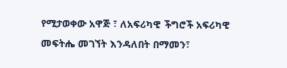የሚታወቀው አዋጅ ፣ ለአፍሪካዊ ችግሮች አፍሪካዊ መፍትሔ መገኘት እንዳለበት በማመን፣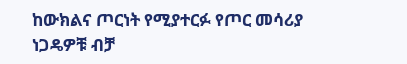ከውክልና ጦርነት የሚያተርፉ የጦር መሳሪያ ነጋዴዎቹ ብቻ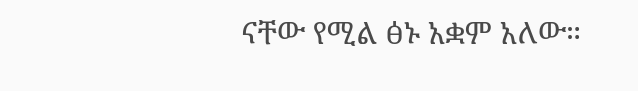ናቸው የሚል ፅኑ አቋም አለው።